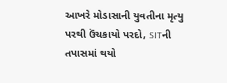આખરે મોડાસાની યુવતીના મૃત્યુ પરથી ઉંચકાયો પરદો, SITની તપાસમાં થયો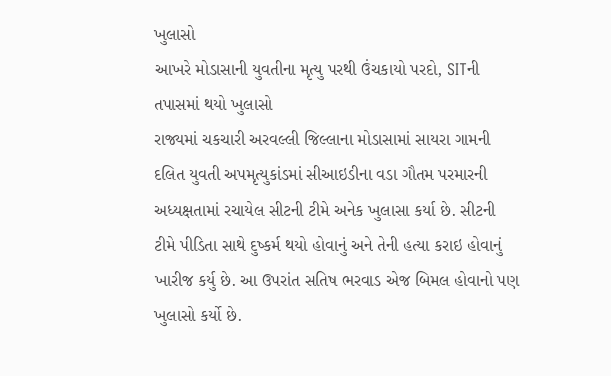ખુલાસો
આખરે મોડાસાની યુવતીના મૃત્યુ પરથી ઉંચકાયો પરદો, SITની તપાસમાં થયો ખુલાસો
રાજ્યમાં ચકચારી અરવલ્લી જિલ્લાના મોડાસામાં સાયરા ગામની દલિત યુવતી અપમૃત્યુકાંડમાં સીઆઇડીના વડા ગૌતમ પરમારની અધ્યક્ષતામાં રચાયેલ સીટની ટીમે અનેક ખુલાસા કર્યા છે. સીટની ટીમે પીડિતા સાથે દુષ્કર્મ થયો હોવાનું અને તેની હત્યા કરાઇ હોવાનું ખારીજ કર્યુ છે. આ ઉપરાંત સતિષ ભરવાડ એજ બિમલ હોવાનો પણ ખુલાસો કર્યો છે.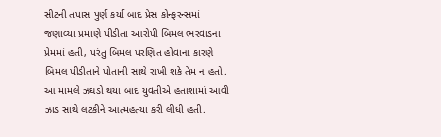સીટની તપાસ પુર્ણ કર્યા બાદ પ્રેસ કોન્ફરન્સમાં જણાવ્યા પ્રમાણે પીડીતા આરોપી બિમલ ભરવાડના પ્રેમમાં હતી, પરંતુ બિમલ પરણિત હોવાના કારણે બિમલ પીડીતાને પોતાની સાથે રાખી શકે તેમ ન હતો. આ મામલે ઝઘડો થયા બાદ યુવતીએ હતાશામાં આવી ઝાડ સાથે લટકીને આત્મહત્યા કરી લીધી હતી.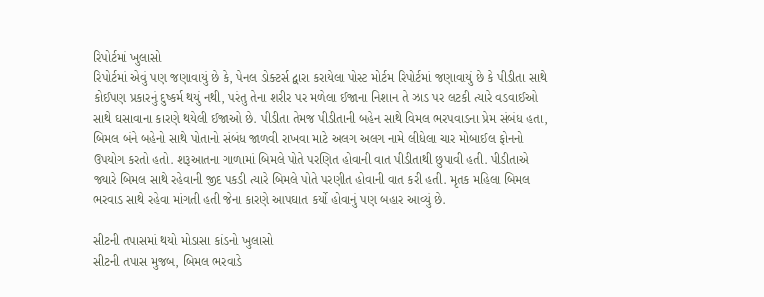રિપોર્ટમાં ખુલાસો
રિપોર્ટમાં એવું પણ જણાવાયું છે કે, પેનલ ડોક્ટર્સ દ્વારા કરાયેલા પોસ્ટ મોર્ટમ રિપોર્ટમાં જણાવાયું છે કે પીડીતા સાથે કોઈપણ પ્રકારનું દુષ્કર્મ થયું નથી, પરંતુ તેના શરીર પર મળેલા ઈજાના નિશાન તે ઝાડ પર લટકી ત્યારે વડવાઈઓ સાથે ઘસાવાના કારણે થયેલી ઈજાઓ છે. પીડીતા તેમજ પીડીતાની બહેન સાથે વિમલ ભરપવાડના પ્રેમ સંબંધ હતા, બિમલ બંને બહેનો સાથે પોતાનો સંબંધ જાળવી રાખવા માટે અલગ અલગ નામે લીધેલા ચાર મોબાઈલ ફોનનો ઉપયોગ કરતો હતો. શરૂઆતના ગાળામાં બિમલે પોતે પરણિત હોવાની વાત પીડીતાથી છુપાવી હતી. પીડીતાએ જ્યારે બિમલ સાથે રહેવાની જીદ પકડી ત્યારે બિમલે પોતે પરણીત હોવાની વાત કરી હતી. મૃતક મહિલા બિમલ ભરવાડ સાથે રહેવા માંગતી હતી જેના કારણે આપઘાત કર્યો હોવાનું પણ બહાર આવ્યું છે.

સીટની તપાસમાં થયો મોડાસા કાંડનો ખુલાસો
સીટની તપાસ મુજબ, બિમલ ભરવાડે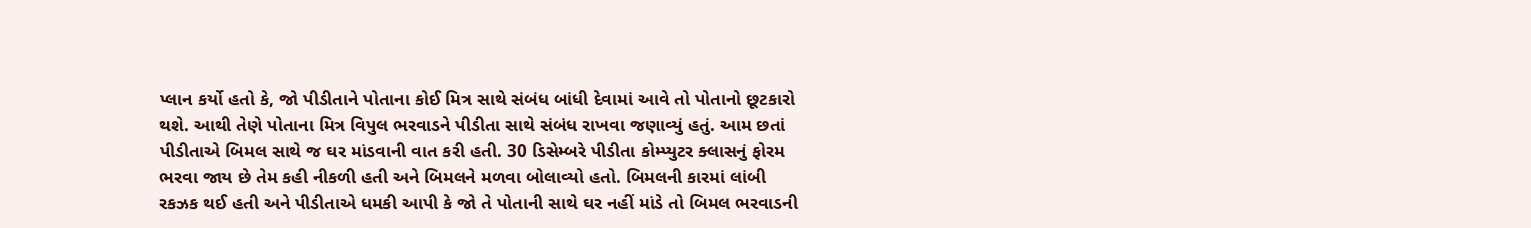પ્લાન કર્યો હતો કે, જો પીડીતાને પોતાના કોઈ મિત્ર સાથે સંબંધ બાંધી દેવામાં આવે તો પોતાનો છૂટકારો થશે. આથી તેણે પોતાના મિત્ર વિપુલ ભરવાડને પીડીતા સાથે સંબંધ રાખવા જણાવ્યું હતું. આમ છતાં પીડીતાએ બિમલ સાથે જ ઘર માંડવાની વાત કરી હતી. 30 ડિસેમ્બરે પીડીતા કોમ્પ્યુટર ક્લાસનું ફોરમ ભરવા જાય છે તેમ કહી નીકળી હતી અને બિમલને મળવા બોલાવ્યો હતો. બિમલની કારમાં લાંબી રકઝક થઈ હતી અને પીડીતાએ ધમકી આપી કે જો તે પોતાની સાથે ઘર નહીં માંડે તો બિમલ ભરવાડની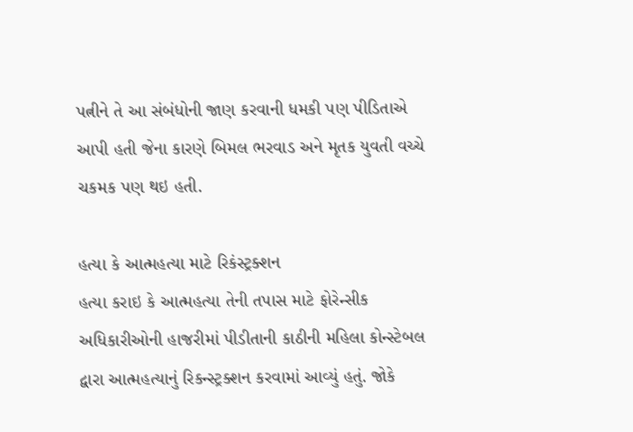પત્નીને તે આ સંબંધોની જાણ કરવાની ધમકી પણ પીડિતાએ આપી હતી જેના કારણે બિમલ ભરવાડ અને મૃતક યુવતી વચ્ચે ચકમક પણ થઇ હતી.

હત્યા કે આત્મહત્યા માટે રિકંસ્ટ્રક્શન
હત્યા કરાઇ કે આત્મહત્યા તેની તપાસ માટે ફોરેન્સીક અધિકારીઓની હાજરીમાં પીડીતાની કાઠીની મહિલા કોન્સ્ટેબલ દ્વારા આત્મહત્યાનું રિકન્સ્ટ્રક્શન કરવામાં આવ્યું હતું. જોકે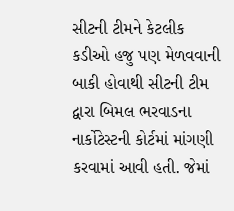સીટની ટીમને કેટલીક કડીઓ હજુ પણ મેળવવાની બાકી હોવાથી સીટની ટીમ દ્વારા બિમલ ભરવાડના નાર્કોટેસ્ટની કોર્ટમાં માંગણી કરવામાં આવી હતી. જેમાં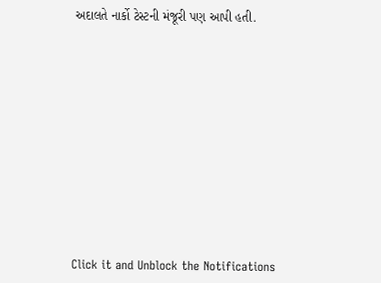અદાલતે નાર્કો ટેસ્ટની મંજૂરી પણ આપી હતી.












Click it and Unblock the Notifications